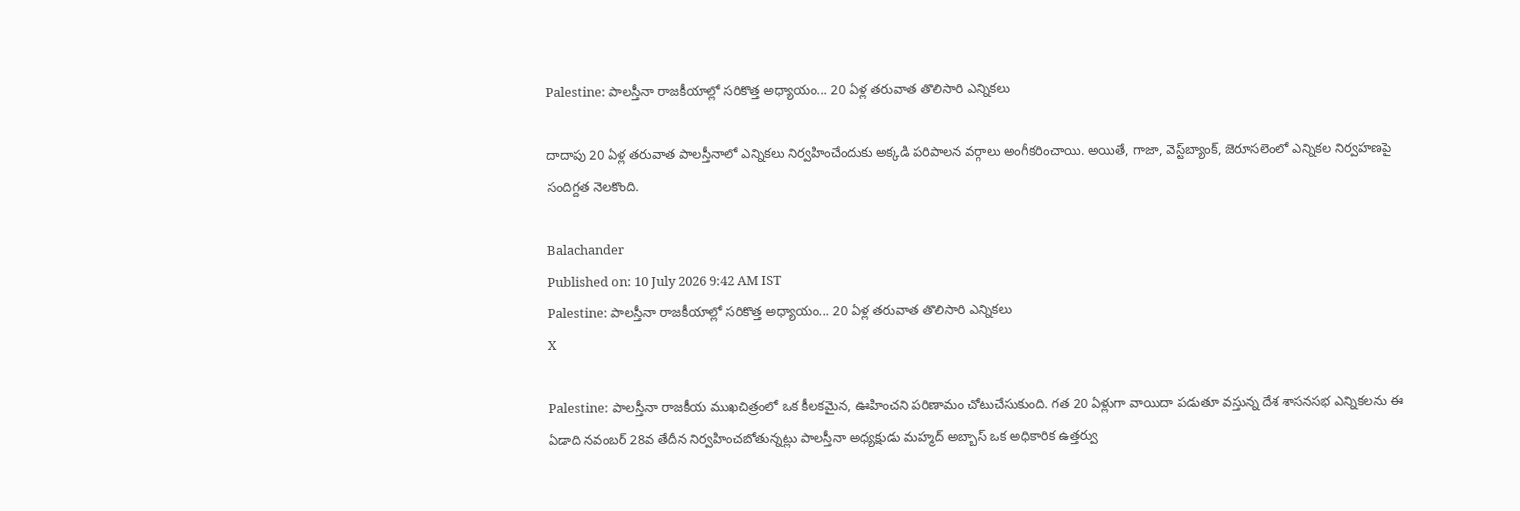Palestine: పాలస్తీనా రాజకీయాల్లో సరికొత్త అధ్యాయం... 20 ఏళ్ల తరువాత తొలిసారి ఎన్నికలు

దాదాపు 20 ఏళ్ల తరువాత పాలస్తీనాలో ఎన్నికలు నిర్వహించేందుకు అక్కడి పరిపాలన వర్గాలు అంగీకరించాయి. అయితే, గాజా, వెస్ట్‌బ్యాంక్‌, జెరూసలెంలో ఎన్నికల నిర్వహణపై సందిగ్దత నెలకొంది.

Balachander
Published on: 10 July 2026 9:42 AM IST
Palestine: పాలస్తీనా రాజకీయాల్లో సరికొత్త అధ్యాయం... 20 ఏళ్ల తరువాత తొలిసారి ఎన్నికలు
X

Palestine: పాలస్తీనా రాజకీయ ముఖచిత్రంలో ఒక కీలకమైన, ఊహించని పరిణామం చోటుచేసుకుంది. గత 20 ఏళ్లుగా వాయిదా పడుతూ వస్తున్న దేశ శాసనసభ ఎన్నికలను ఈ ఏడాది నవంబర్ 28వ తేదీన నిర్వహించబోతున్నట్లు పాలస్తీనా అధ్యక్షుడు మహ్మద్ అబ్బాస్ ఒక అధికారిక ఉత్తర్వు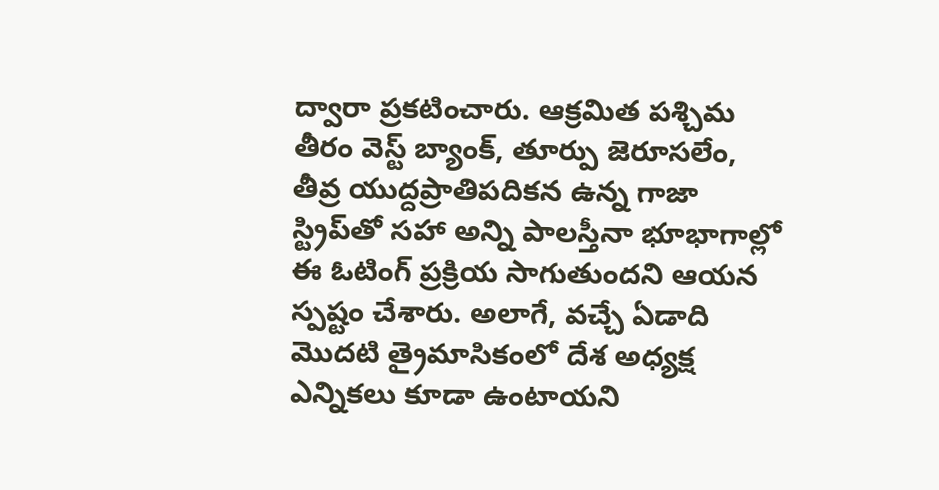ద్వారా ప్రకటించారు. ఆక్రమిత పశ్చిమ తీరం వెస్ట్ బ్యాంక్, తూర్పు జెరూసలేం, తీవ్ర యుద్దప్రాతిపదికన ఉన్న గాజా స్ట్రిప్‌తో సహా అన్ని పాలస్తీనా భూభాగాల్లో ఈ ఓటింగ్ ప్రక్రియ సాగుతుందని ఆయన స్పష్టం చేశారు. అలాగే, వచ్చే ఏడాది మొదటి త్రైమాసికంలో దేశ అధ్యక్ష ఎన్నికలు కూడా ఉంటాయని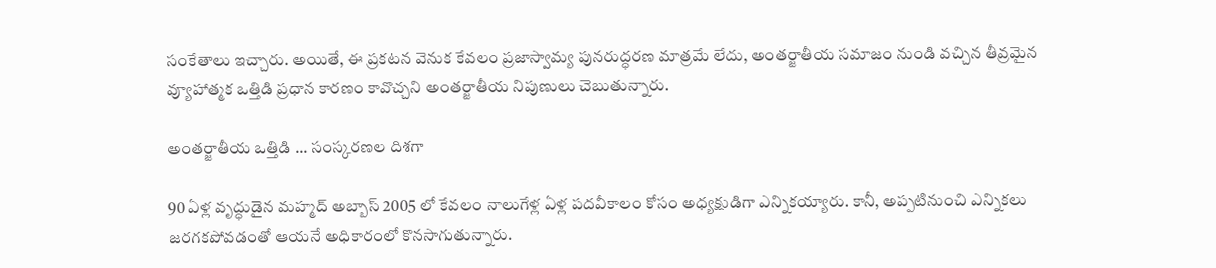సంకేతాలు ఇచ్చారు. అయితే, ఈ ప్రకటన వెనుక కేవలం ప్రజాస్వామ్య పునరుద్ధరణ మాత్రమే లేదు, అంతర్జాతీయ సమాజం నుండి వచ్చిన తీవ్రమైన వ్యూహాత్మక ఒత్తిడి ప్రధాన కారణం కావొచ్చని అంతర్జాతీయ నిపుణులు చెబుతున్నారు.

అంతర్జాతీయ ఒత్తిడి ... సంస్కరణల దిశగా

90 ఏళ్ల వృద్ధుడైన మహ్మద్ అబ్బాస్ 2005 లో కేవలం నాలుగేళ్ల ఏళ్ల పదవీకాలం కోసం అధ్యక్షుడిగా ఎన్నికయ్యారు. కానీ, అప్పటినుంచి ఎన్నికలు జరగకపోవడంతో ఆయనే అధికారంలో కొనసాగుతున్నారు.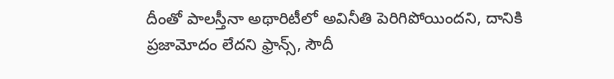దీంతో పాలస్తీనా అథారిటీలో అవినీతి పెరిగిపోయిందని, దానికి ప్రజామోదం లేదని ఫ్రాన్స్, సౌదీ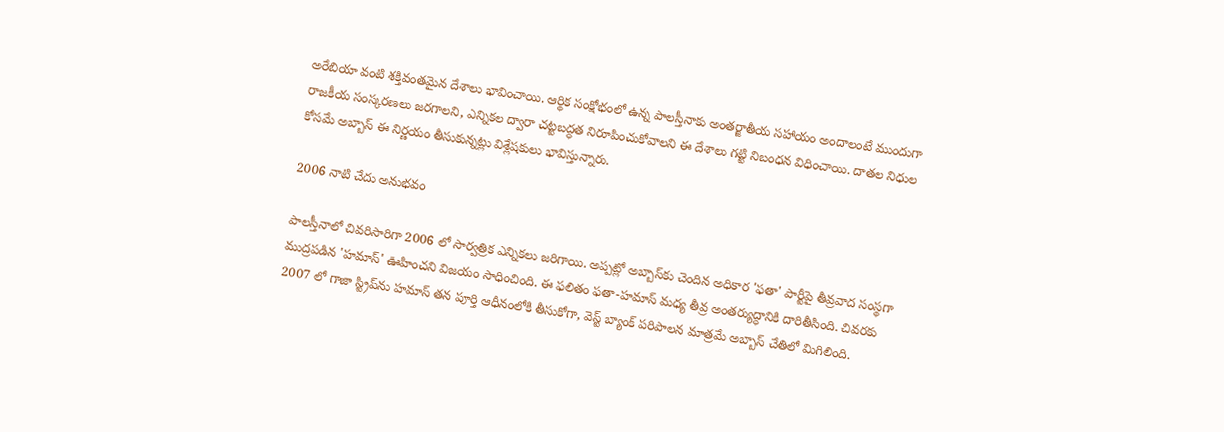అరేబియా వంటి శక్తివంతమైన దేశాలు భావించాయి. ఆర్థిక సంక్షోభంలో ఉన్న పాలస్తీనాకు అంతర్జాతీయ సహాయం అందాలంటే ముందుగా రాజకీయ సంస్కరణలు జరగాలని, ఎన్నికల ద్వారా చట్టబద్ధత నిరూపించుకోవాలని ఈ దేశాలు గట్టి నిబంధన విధించాయి. దాతల నిధుల కోసమే అబ్బాస్ ఈ నిర్ణయం తీసుకున్నట్లు విశ్లేషకులు భావిస్తున్నారు.

2006 నాటి చేదు అనుభవం

పాలస్తీనాలో చివరిసారిగా 2006 లో సార్వత్రిక ఎన్నికలు జరిగాయి. అప్పట్లో అబ్బాస్‌కు చెందిన అధికార 'ఫతా' పార్టీపై తీవ్రవాద సంస్థగా ముద్రపడిన 'హమాస్' ఊహించని విజయం సాధించింది. ఈ ఫలితం ఫతా-హమాస్ మధ్య తీవ్ర అంతర్యుద్ధానికి దారితీసింది. చివరకు 2007 లో గాజా స్ట్రిప్‌ను హమాస్ తన పూర్తి ఆధీనంలోకి తీసుకోగా, వెస్ట్ బ్యాంక్ పరిపాలన మాత్రమే అబ్బాస్ చేతిలో మిగిలింది.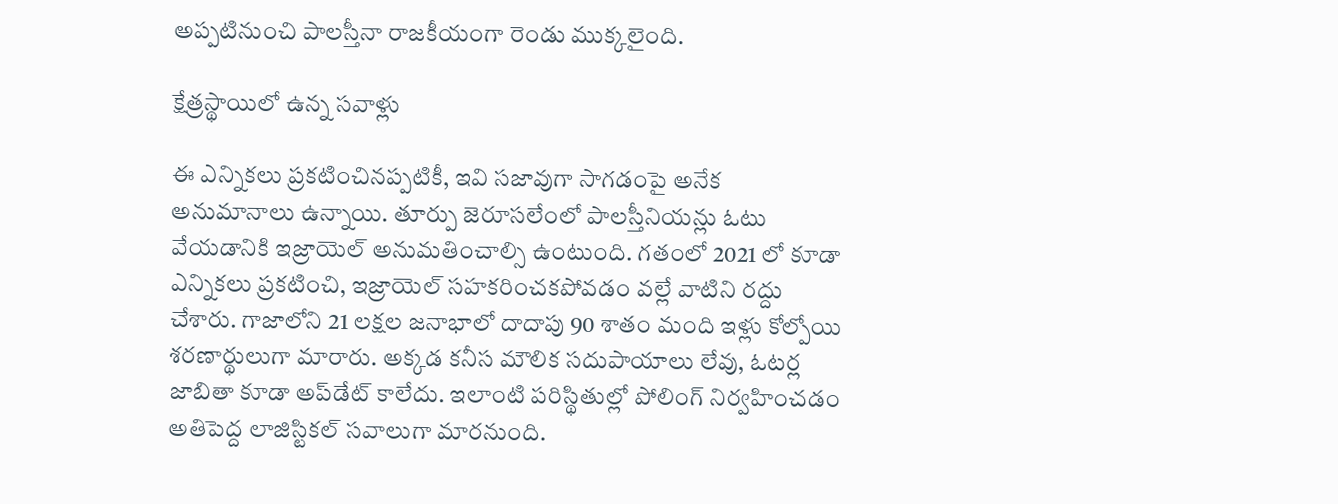అప్పటినుంచి పాలస్తీనా రాజకీయంగా రెండు ముక్కలైంది.

క్షేత్రస్థాయిలో ఉన్న సవాళ్లు

ఈ ఎన్నికలు ప్రకటించినప్పటికీ, ఇవి సజావుగా సాగడంపై అనేక అనుమానాలు ఉన్నాయి. తూర్పు జెరూసలేంలో పాలస్తీనియన్లు ఓటు వేయడానికి ఇజ్రాయెల్ అనుమతించాల్సి ఉంటుంది. గతంలో 2021 లో కూడా ఎన్నికలు ప్రకటించి, ఇజ్రాయెల్ సహకరించకపోవడం వల్లే వాటిని రద్దు చేశారు. గాజాలోని 21 లక్షల జనాభాలో దాదాపు 90 శాతం మంది ఇళ్లు కోల్పోయి శరణార్థులుగా మారారు. అక్కడ కనీస మౌలిక సదుపాయాలు లేవు, ఓటర్ల జాబితా కూడా అప్‌డేట్ కాలేదు. ఇలాంటి పరిస్థితుల్లో పోలింగ్ నిర్వహించడం అతిపెద్ద లాజిస్టికల్ సవాలుగా మారనుంది.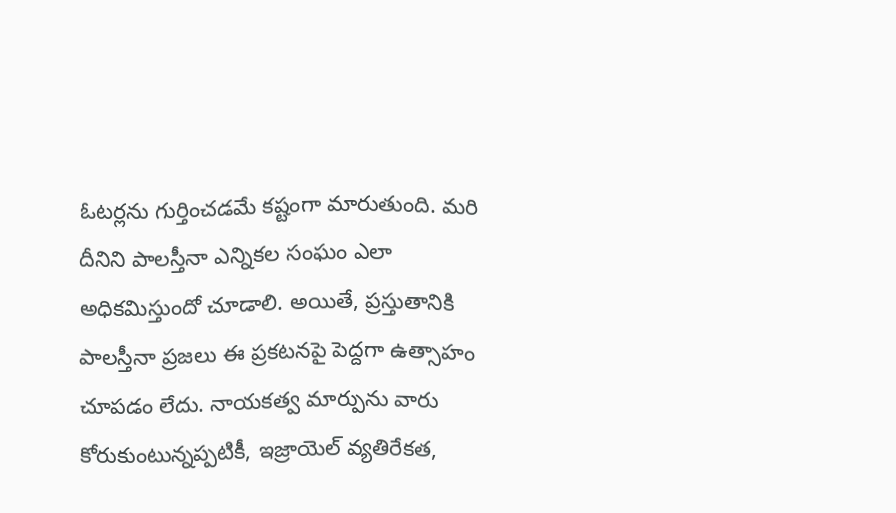ఓటర్లను గుర్తించడమే కష్టంగా మారుతుంది. మరి దీనిని పాలస్తీనా ఎన్నికల సంఘం ఎలా అధికమిస్తుందో చూడాలి. అయితే, ప్రస్తుతానికి పాలస్తీనా ప్రజలు ఈ ప్రకటనపై పెద్దగా ఉత్సాహం చూపడం లేదు. నాయకత్వ మార్పును వారు కోరుకుంటున్నప్పటికీ, ఇజ్రాయెల్ వ్యతిరేకత,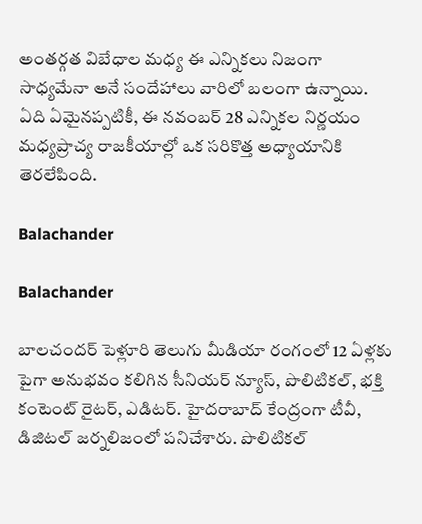అంతర్గత విబేధాల మధ్య ఈ ఎన్నికలు నిజంగా సాధ్యమేనా అనే సందేహాలు వారిలో బలంగా ఉన్నాయి. ఏది ఏమైనప్పటికీ, ఈ నవంబర్ 28 ఎన్నికల నిర్ణయం మధ్యప్రాచ్య రాజకీయాల్లో ఒక సరికొత్త అధ్యాయానికి తెరలేపింది.

Balachander

Balachander

బాలచందర్ పెళ్లూరి తెలుగు మీడియా రంగంలో 12 ఏళ్లకు పైగా అనుభవం కలిగిన సీనియర్ న్యూస్, పొలిటికల్, భక్తి కంటెంట్ రైటర్, ఎడిటర్. హైదరాబాద్ కేంద్రంగా టీవీ, డిజిటల్ జర్నలిజంలో పనిచేశారు. పొలిటికల్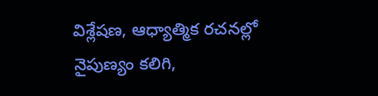విశ్లేషణ, ఆధ్యాత్మిక రచనల్లో నైపుణ్యం కలిగి,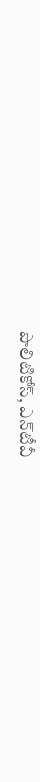పొలిటికోస్, ఎన్‌టీవీ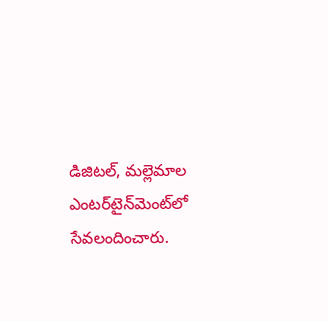డిజిటల్, మల్లెమాల ఎంటర్‌టైన్‌మెంట్‌లో సేవలందించారు.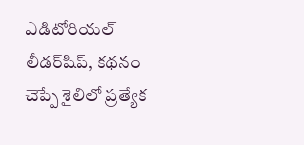ఎడిటోరియల్ లీడర్‌షిప్, కథనం చెప్పే శైలిలో ప్రత్యేక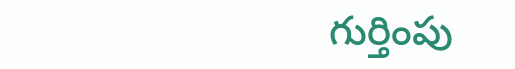గుర్తింపు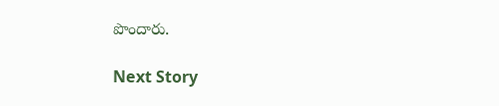పొందారు.

Next Story